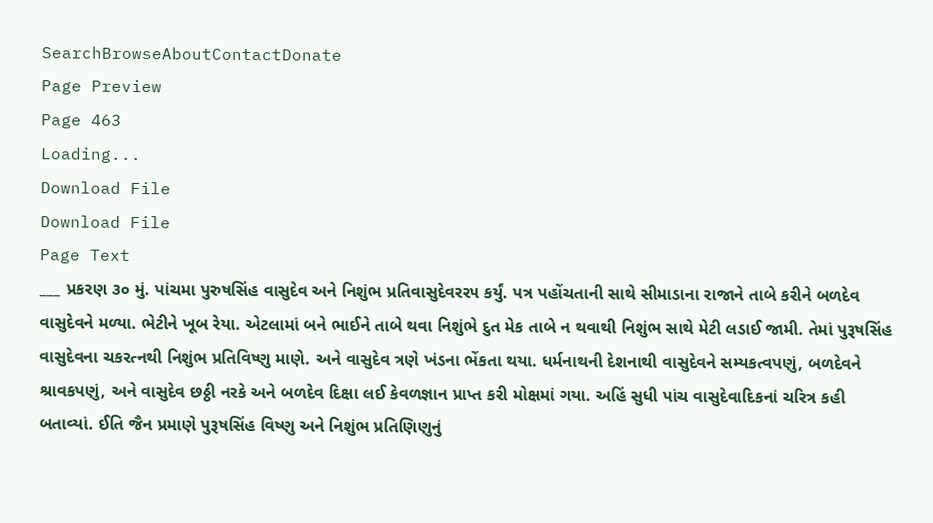SearchBrowseAboutContactDonate
Page Preview
Page 463
Loading...
Download File
Download File
Page Text
___ પ્રકરણ ૩૦ મું. પાંચમા પુરુષસિંહ વાસુદેવ અને નિશુંભ પ્રતિવાસુદેવરર૫ કર્યું. પત્ર પહોંચતાની સાથે સીમાડાના રાજાને તાબે કરીને બળદેવ વાસુદેવને મળ્યા. ભેટીને ખૂબ રેયા. એટલામાં બને ભાઈને તાબે થવા નિશુંભે દુત મેક તાબે ન થવાથી નિશુંભ સાથે મેટી લડાઈ જામી. તેમાં પુરૂષસિંહ વાસુદેવના ચકરત્નથી નિશુંભ પ્રતિવિષ્ણુ માણે. અને વાસુદેવ ત્રણે ખંડના ભેંકતા થયા. ધર્મનાથની દેશનાથી વાસુદેવને સમ્યકત્વપણું, બળદેવને શ્રાવકપણું, અને વાસુદેવ છઠ્ઠી નરકે અને બળદેવ દિક્ષા લઈ કેવળજ્ઞાન પ્રાપ્ત કરી મોક્ષમાં ગયા. અહિં સુધી પાંચ વાસુદેવાદિકનાં ચરિત્ર કહી બતાવ્યાં. ઈતિ જૈન પ્રમાણે પુરૂષસિંહ વિષ્ણુ અને નિશુંભ પ્રતિણિણુનું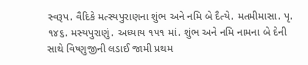સ્વરૂપ. વૈદિકે મત્સ્યપુરાણના શુંભ અને નમિ બે દૈત્યે. મતમીમાસા. પૃ. ૧૪૬. મસ્યપુરાણું. અધ્યાય ૧૫૧ માં. શુંભ અને નમિ નામના બે દેની સાથે વિષ્ણુજીની લડાઈ જામી પ્રથમ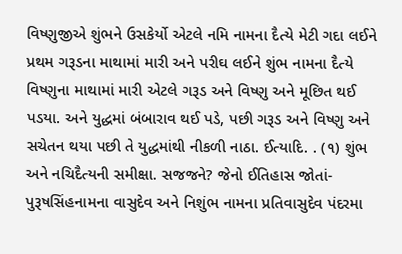વિષ્ણુજીએ શુંભને ઉસકેર્યો એટલે નમિ નામના દૈત્યે મેટી ગદા લઈને પ્રથમ ગરૂડના માથામાં મારી અને પરીઘ લઈને શુંભ નામના દૈત્યે વિષ્ણુના માથામાં મારી એટલે ગરૂડ અને વિષ્ણુ અને મૂછિત થઈ પડયા. અને યુદ્ધમાં બંબારાવ થઈ પડે, પછી ગરૂડ અને વિષ્ણુ અને સચેતન થયા પછી તે યુદ્ધમાંથી નીકળી નાઠા. ઈત્યાદિ. . (૧) શુંભ અને નચિદૈત્યની સમીક્ષા. સજજને? જેનો ઈતિહાસ જોતાં-પુરૂષસિંહનામના વાસુદેવ અને નિશુંભ નામના પ્રતિવાસુદેવ પંદરમા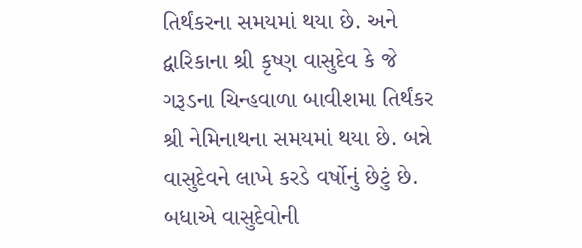તિર્થંકરના સમયમાં થયા છે. અને દ્વારિકાના શ્રી કૃષ્ણ વાસુદેવ કે જે ગરૂડના ચિન્હવાળા બાવીશમા તિર્થંકર શ્રી નેમિનાથના સમયમાં થયા છે. બન્ને વાસુદેવને લાખે કરડે વર્ષોનું છેટું છે. બધાએ વાસુદેવોની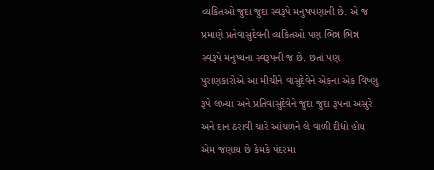વ્યકિતઓ જુદા જુદા સ્વરૂપે મનુષપણાની છે. એ જ પ્રમાણે પ્રતેવાસુદેવની વ્યકિતઓ પણ ભિન્ન ભિન્ન સ્વરૂપે મનુષ્યના સ્વરૂપની જ છે. છતાં પણ પુરાણકારોએ આ મીચીને વાસુદેવેને એકના એક વિષ્ણુ રૂપે લખ્યા અને પ્રતિવાસુદેવેને જુદા જુદા રૂપના અસુરે અને દાન ઠરાવી ચારે આંચળને લે વાળી દીધો હોય એમ જણાય છે કેમકે પંદરમા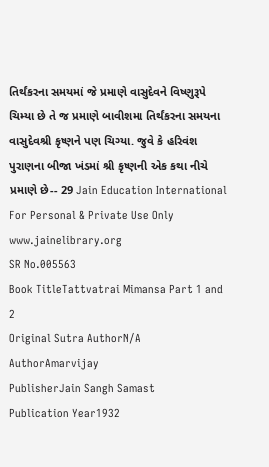તિર્થંકરના સમયમાં જે પ્રમાણે વાસુદેવને વિષ્ણુરૂપે ચિમ્યા છે તે જ પ્રમાણે બાવીશમા તિર્થંકરના સમયના વાસુદેવશ્રી કૃષ્ણને પણ ચિગ્યા. જુવે કે હરિવંશ પુરાણના બીજા ખંડમાં શ્રી કૃષ્ણની એક કથા નીચે પ્રમાણે છે-- 29 Jain Education International For Personal & Private Use Only www.jainelibrary.org
SR No.005563
Book TitleTattvatrai Mimansa Part 1 and 2
Original Sutra AuthorN/A
AuthorAmarvijay
PublisherJain Sangh Samast
Publication Year1932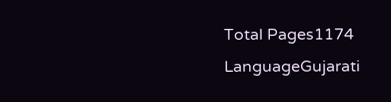Total Pages1174
LanguageGujarati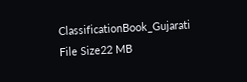ClassificationBook_Gujarati
File Size22 MB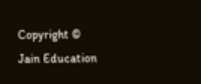Copyright © Jain Education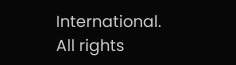International. All rights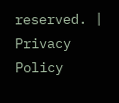reserved. | Privacy Policy